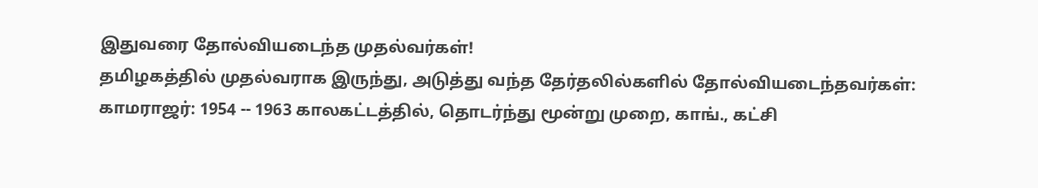இதுவரை தோல்வியடைந்த முதல்வர்கள்!
தமிழகத்தில் முதல்வராக இருந்து, அடுத்து வந்த தேர்தலில்களில் தோல்வியடைந்தவர்கள்:
காமராஜர்: 1954 -- 1963 காலகட்டத்தில், தொடர்ந்து மூன்று முறை, காங்., கட்சி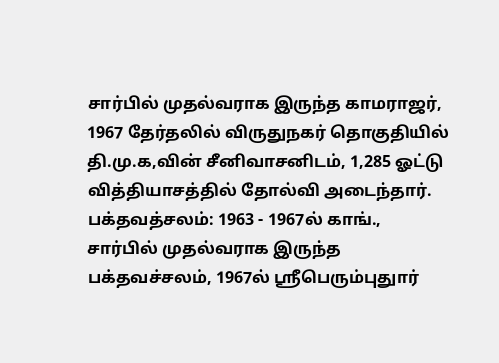சார்பில் முதல்வராக இருந்த காமராஜர், 1967 தேர்தலில் விருதுநகர் தொகுதியில் தி.மு.க,வின் சீனிவாசனிடம், 1,285 ஓட்டு வித்தியாசத்தில் தோல்வி அடைந்தார்.
பக்தவத்சலம்: 1963 - 1967ல் காங்., சார்பில் முதல்வராக இருந்த பக்தவச்சலம், 1967ல் ஸ்ரீபெரும்புதுார்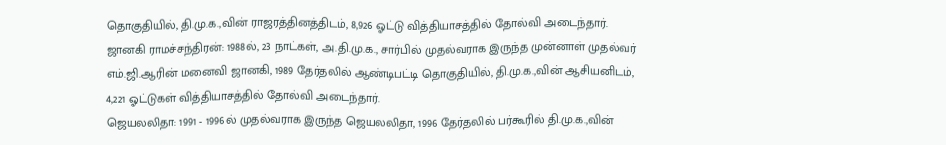தொகுதியில், தி.மு.க.,வின் ராஜரத்தினத்திடம், 8,926 ஓட்டு வித்தியாசத்தில் தோல்வி அடைந்தார்.
ஜானகி ராமச்சந்திரன்: 1988ல், 23 நாட்கள், அ.தி.மு.க., சார்பில் முதல்வராக இருந்த முன்னாள் முதல்வர் எம்.ஜி.ஆரின் மனைவி ஜானகி, 1989 தேர்தலில் ஆண்டிபட்டி தொகுதியில், தி.மு.க.,வின் ஆசியனிடம், 4,221 ஓட்டுகள் வித்தியாசத்தில் தோல்வி அடைந்தார்.
ஜெயலலிதா: 1991 - 1996ல் முதல்வராக இருந்த ஜெயலலிதா, 1996 தேர்தலில் பர்கூரில் தி.மு.க.,வின்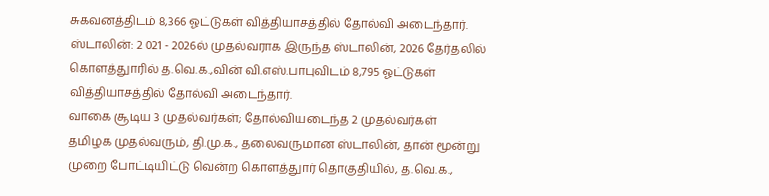சுகவனத்திடம் 8,366 ஓட்டுகள் வித்தியாசத்தில் தோல்வி அடைந்தார்.
ஸ்டாலின்: 2 021 - 2026ல் முதல்வராக இருந்த ஸ்டாலின், 2026 தேர்தலில் கொளத்துாரில் த.வெ.க.,வின் வி.எஸ்.பாபுவிடம் 8,795 ஓட்டுகள் வித்தியாசத்தில் தோல்வி அடைந்தார்.
வாகை சூடிய 3 முதல்வர்கள்; தோல்வியடைந்த 2 முதல்வர்கள்
தமிழக முதல்வரும், தி.மு.க., தலைவருமான ஸ்டாலின், தான் மூன்று முறை போட்டியிட்டு வென்ற கொளத்துார் தொகுதியில், த.வெ.க.,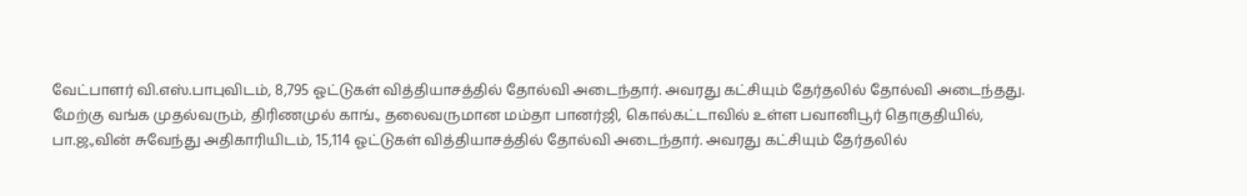வேட்பாளர் வி.எஸ்.பாபுவிடம், 8,795 ஓட்டுகள் வித்தியாசத்தில் தோல்வி அடைந்தார். அவரது கட்சியும் தேர்தலில் தோல்வி அடைந்தது. மேற்கு வங்க முதல்வரும், திரிணமுல் காங்., தலைவருமான மம்தா பானர்ஜி, கொல்கட்டாவில் உள்ள பவானிபூர் தொகுதியில், பா.ஜ.,வின் சுவேந்து அதிகாரியிடம், 15,114 ஓட்டுகள் வித்தியாசத்தில் தோல்வி அடைந்தார். அவரது கட்சியும் தேர்தலில்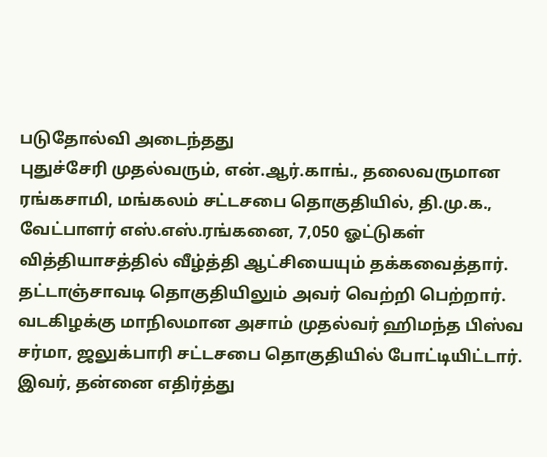படுதோல்வி அடைந்தது
புதுச்சேரி முதல்வரும், என்.ஆர்.காங்., தலைவருமான ரங்கசாமி, மங்கலம் சட்டசபை தொகுதியில், தி.மு.க., வேட்பாளர் எஸ்.எஸ்.ரங்கனை, 7,050 ஓட்டுகள் வித்தியாசத்தில் வீழ்த்தி ஆட்சியையும் தக்கவைத்தார். தட்டாஞ்சாவடி தொகுதியிலும் அவர் வெற்றி பெற்றார். வடகிழக்கு மாநிலமான அசாம் முதல்வர் ஹிமந்த பிஸ்வ சர்மா, ஜலுக்பாரி சட்டசபை தொகுதியில் போட்டியிட்டார். இவர், தன்னை எதிர்த்து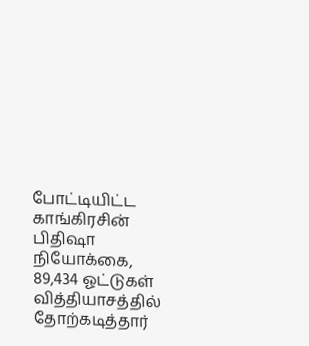போட்டியிட்ட காங்கிரசின் பிதிஷா நியோக்கை, 89,434 ஓட்டுகள் வித்தியாசத்தில் தோற்கடித்தார்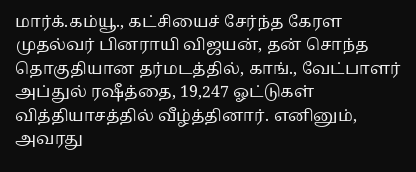மார்க்.கம்யூ., கட்சியைச் சேர்ந்த கேரள முதல்வர் பினராயி விஜயன், தன் சொந்த தொகுதியான தர்மடத்தில், காங்., வேட்பாளர் அப்துல் ரஷீத்தை, 19,247 ஓட்டுகள் வித்தியாசத்தில் வீழ்த்தினார். எனினும், அவரது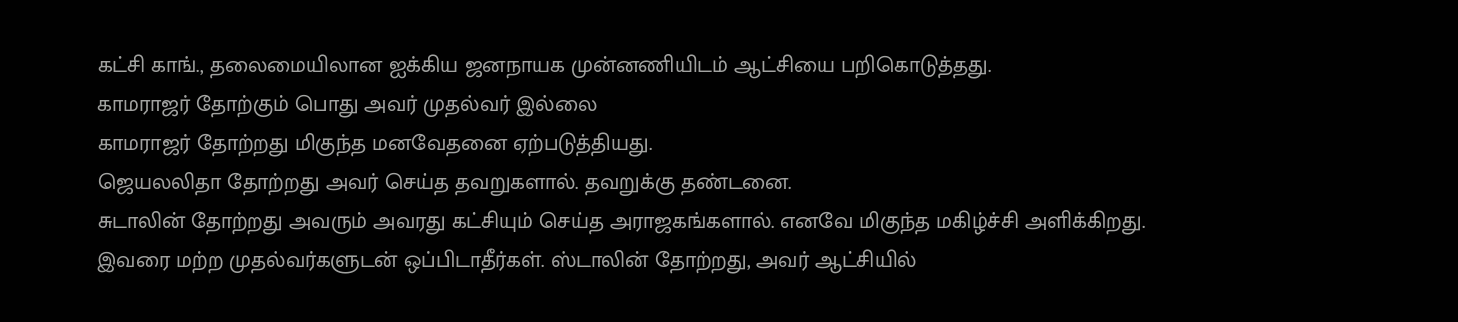கட்சி காங்., தலைமையிலான ஐக்கிய ஜனநாயக முன்னணியிடம் ஆட்சியை பறிகொடுத்தது.
காமராஜர் தோற்கும் பொது அவர் முதல்வர் இல்லை
காமராஜர் தோற்றது மிகுந்த மனவேதனை ஏற்படுத்தியது.
ஜெயலலிதா தோற்றது அவர் செய்த தவறுகளால். தவறுக்கு தண்டனை.
சுடாலின் தோற்றது அவரும் அவரது கட்சியும் செய்த அராஜகங்களால். எனவே மிகுந்த மகிழ்ச்சி அளிக்கிறது.
இவரை மற்ற முதல்வர்களுடன் ஒப்பிடாதீர்கள். ஸ்டாலின் தோற்றது, அவர் ஆட்சியில்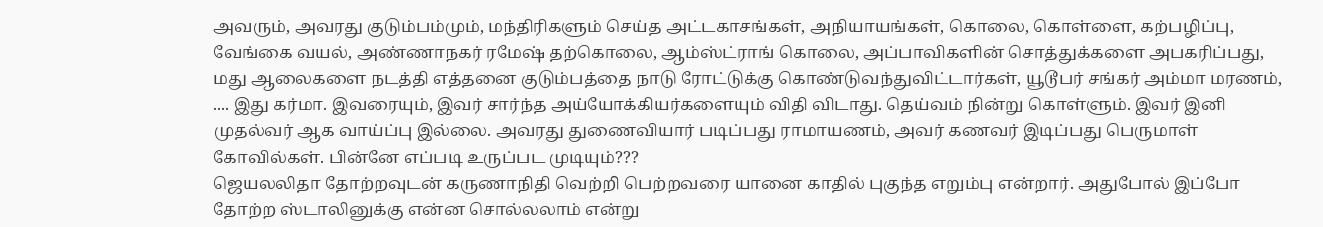அவரும், அவரது குடும்பம்மும், மந்திரிகளும் செய்த அட்டகாசங்கள், அநியாயங்கள், கொலை, கொள்ளை, கற்பழிப்பு, வேங்கை வயல், அண்ணாநகர் ரமேஷ் தற்கொலை, ஆம்ஸ்ட்ராங் கொலை, அப்பாவிகளின் சொத்துக்களை அபகரிப்பது, மது ஆலைகளை நடத்தி எத்தனை குடும்பத்தை நாடு ரோட்டுக்கு கொண்டுவந்துவிட்டார்கள், யூடூபர் சங்கர் அம்மா மரணம், .... இது கர்மா. இவரையும், இவர் சார்ந்த அய்யோக்கியர்களையும் விதி விடாது. தெய்வம் நின்று கொள்ளும். இவர் இனி முதல்வர் ஆக வாய்ப்பு இல்லை. அவரது துணைவியார் படிப்பது ராமாயணம், அவர் கணவர் இடிப்பது பெருமாள் கோவில்கள். பின்னே எப்படி உருப்பட முடியும்???
ஜெயலலிதா தோற்றவுடன் கருணாநிதி வெற்றி பெற்றவரை யானை காதில் புகுந்த எறும்பு என்றார். அதுபோல் இப்போ தோற்ற ஸ்டாலினுக்கு என்ன சொல்லலாம் என்று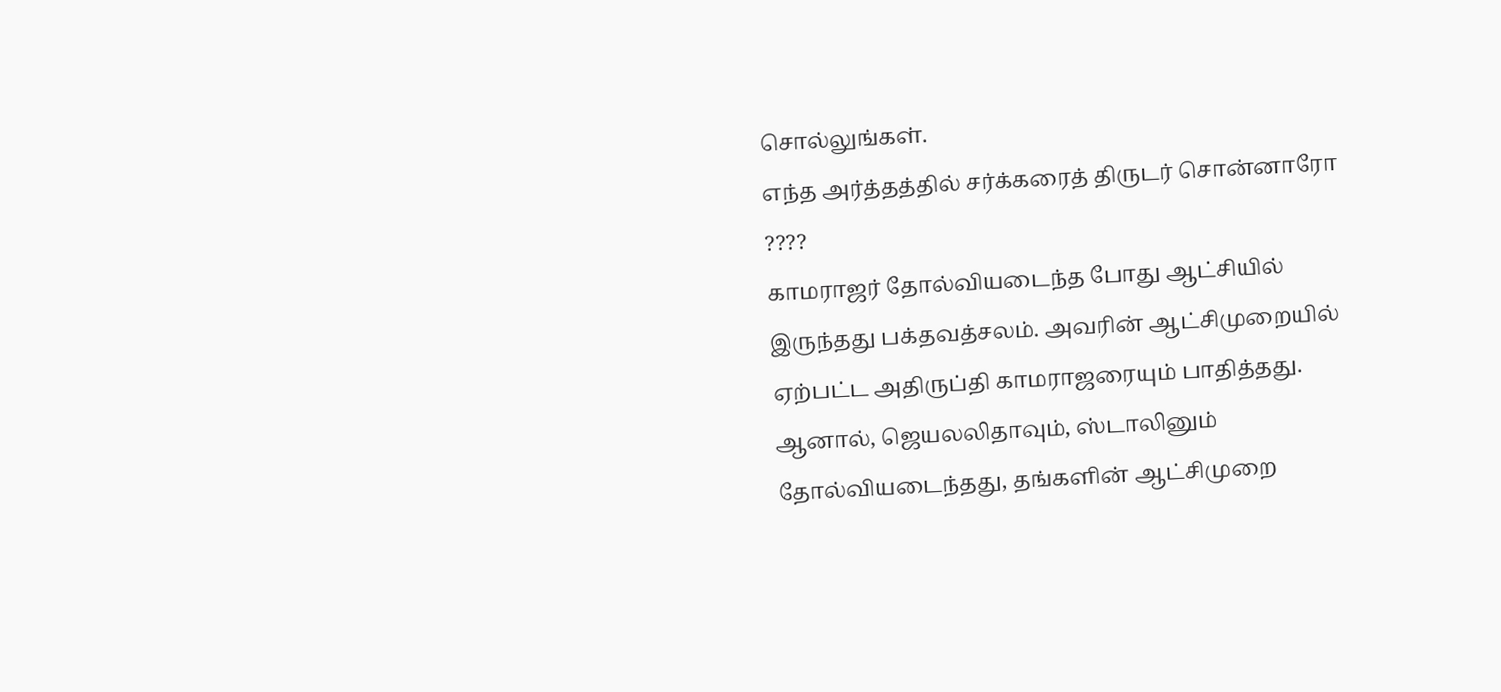சொல்லுங்கள்.
எந்த அர்த்தத்தில் சர்க்கரைத் திருடர் சொன்னாரோ ????
காமராஜர் தோல்வியடைந்த போது ஆட்சியில் இருந்தது பக்தவத்சலம். அவரின் ஆட்சிமுறையில் ஏற்பட்ட அதிருப்தி காமராஜரையும் பாதித்தது. ஆனால், ஜெயலலிதாவும், ஸ்டாலினும் தோல்வியடைந்தது, தங்களின் ஆட்சிமுறை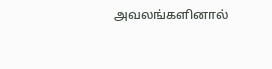அவலங்களினால்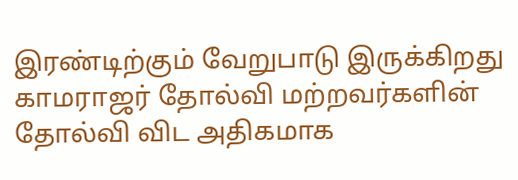இரண்டிற்கும் வேறுபாடு இருக்கிறது
காமராஜர் தோல்வி மற்றவர்களின் தோல்வி விட அதிகமாக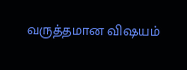வருத்தமான விஷயம்